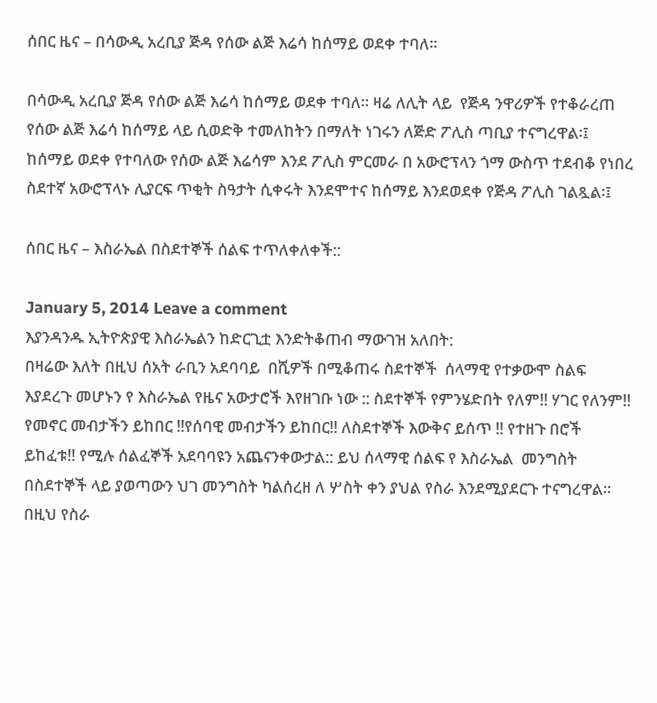ሰበር ዜና – በሳውዲ አረቢያ ጅዳ የሰው ልጅ እሬሳ ከሰማይ ወደቀ ተባለ።

በሳውዲ አረቢያ ጅዳ የሰው ልጅ እሬሳ ከሰማይ ወደቀ ተባለ። ዛሬ ለሊት ላይ  የጅዳ ንዋሪዎች የተቆራረጠ የሰው ልጅ እሬሳ ከሰማይ ላይ ሲወድቅ ተመለከትን በማለት ነገሩን ለጅድ ፖሊስ ጣቢያ ተናግረዋል፡፤  ከሰማይ ወደቀ የተባለው የሰው ልጅ እሬሳም እንደ ፖሊስ ምርመራ በ አውሮፕላን ጎማ ውስጥ ተደብቆ የነበረ ስደተኛ አውሮፕላኑ ሊያርፍ ጥቂት ስዓታት ሲቀሩት እንደሞተና ከሰማይ እንደወደቀ የጅዳ ፖሊስ ገልጿል፡፤

ሰበር ዜና – እስራኤል በስደተኞች ሰልፍ ተጥለቀለቀች::

January 5, 2014 Leave a comment
እያንዳንዱ ኢትዮጵያዊ እስራኤልን ከድርጊቷ እንድትቆጠብ ማውገዝ አለበት:
በዛሬው እለት በዚህ ሰአት ራቢን አደባባይ  በሺዎች በሚቆጠሩ ስደተኞች  ሰላማዊ የተቃውሞ ስልፍ እያደረጉ መሆኑን የ እስራኤል የዜና አውታሮች እየዘገቡ ነው :: ስደተኞች የምንሄድበት የለም!! ሃገር የለንም!! የመኖር መብታችን ይከበር !!የሰባዊ መብታችን ይከበር!! ለስደተኞች እውቅና ይሰጥ !! የተዘጉ በሮች ይከፈቱ!! የሚሉ ሰልፈኞች አደባባዩን አጨናንቀውታል:: ይህ ሰላማዊ ሰልፍ የ እስራኤል  መንግስት  በስደተኞች ላይ ያወጣውን ህገ መንግስት ካልሰረዘ ለ ሦስት ቀን ያህል የስራ እንደሚያደርጉ ተናግረዋል። በዚህ የስራ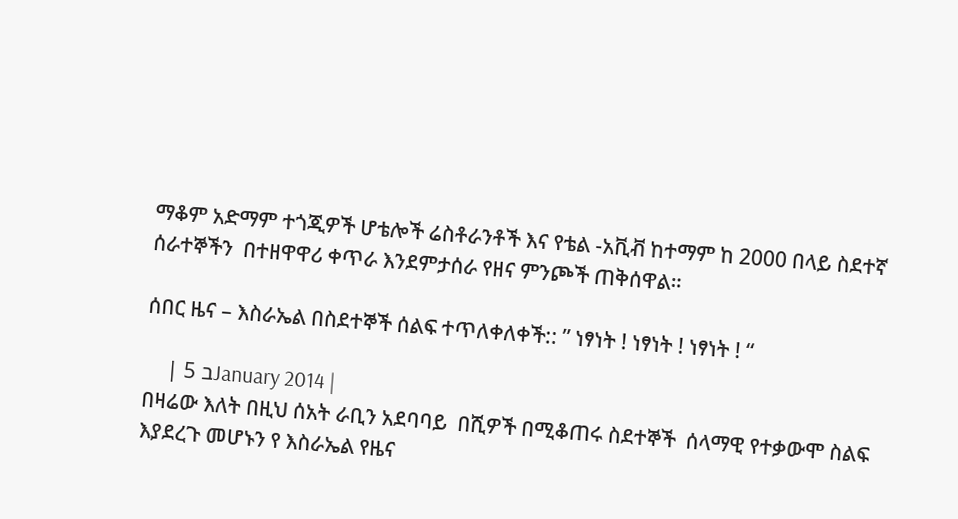ማቆም አድማም ተጎጂዎች ሆቴሎች ሬስቶራንቶች እና የቴል -አቪቭ ከተማም ከ 2000 በላይ ስደተኛ  ሰራተኞችን  በተዘዋዋሪ ቀጥራ እንደምታሰራ የዘና ምንጮች ጠቅሰዋል።

ሰበር ዜና – እስራኤል በስደተኞች ሰልፍ ተጥለቀለቀች:: ” ነፃነት ! ነፃነት ! ነፃነት ! “

    | 5 בJanuary 2014 |
በዛሬው እለት በዚህ ሰአት ራቢን አደባባይ  በሺዎች በሚቆጠሩ ስደተኞች  ሰላማዊ የተቃውሞ ስልፍ እያደረጉ መሆኑን የ እስራኤል የዜና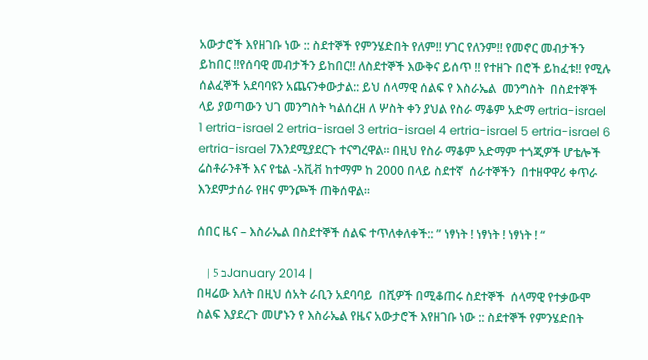አውታሮች እየዘገቡ ነው :: ስደተኞች የምንሄድበት የለም!! ሃገር የለንም!! የመኖር መብታችን ይከበር !!የሰባዊ መብታችን ይከበር!! ለስደተኞች እውቅና ይሰጥ !! የተዘጉ በሮች ይከፈቱ!! የሚሉ ሰልፈኞች አደባባዩን አጨናንቀውታል:: ይህ ሰላማዊ ሰልፍ የ እስራኤል  መንግስት  በስደተኞች ላይ ያወጣውን ህገ መንግስት ካልሰረዘ ለ ሦስት ቀን ያህል የስራ ማቆም አድማ ertria-israel 1 ertria-israel 2 ertria-israel 3 ertria-israel 4 ertria-israel 5 ertria-israel 6 ertria-israel 7እንደሚያደርጉ ተናግረዋል። በዚህ የስራ ማቆም አድማም ተጎጂዎች ሆቴሎች ሬስቶራንቶች እና የቴል -አቪቭ ከተማም ከ 2000 በላይ ስደተኛ  ሰራተኞችን  በተዘዋዋሪ ቀጥራ እንደምታሰራ የዘና ምንጮች ጠቅሰዋል።

ሰበር ዜና – እስራኤል በስደተኞች ሰልፍ ተጥለቀለቀች:: ” ነፃነት ! ነፃነት ! ነፃነት ! “

    | 5 בJanuary 2014 |
በዛሬው እለት በዚህ ሰአት ራቢን አደባባይ  በሺዎች በሚቆጠሩ ስደተኞች  ሰላማዊ የተቃውሞ ስልፍ እያደረጉ መሆኑን የ እስራኤል የዜና አውታሮች እየዘገቡ ነው :: ስደተኞች የምንሄድበት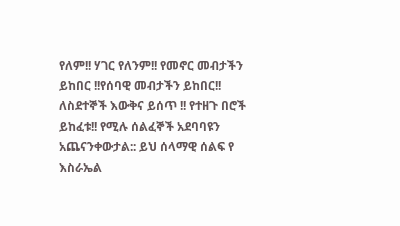የለም!! ሃገር የለንም!! የመኖር መብታችን ይከበር !!የሰባዊ መብታችን ይከበር!! ለስደተኞች እውቅና ይሰጥ !! የተዘጉ በሮች ይከፈቱ!! የሚሉ ሰልፈኞች አደባባዩን አጨናንቀውታል:: ይህ ሰላማዊ ሰልፍ የ እስራኤል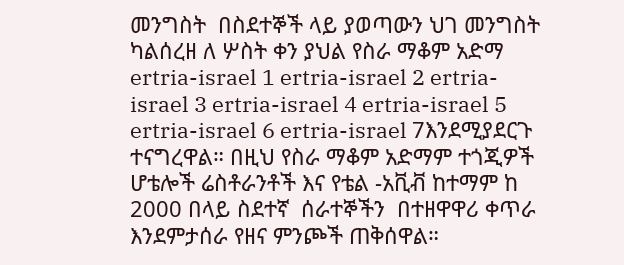መንግስት  በስደተኞች ላይ ያወጣውን ህገ መንግስት ካልሰረዘ ለ ሦስት ቀን ያህል የስራ ማቆም አድማ ertria-israel 1 ertria-israel 2 ertria-israel 3 ertria-israel 4 ertria-israel 5 ertria-israel 6 ertria-israel 7እንደሚያደርጉ ተናግረዋል። በዚህ የስራ ማቆም አድማም ተጎጂዎች ሆቴሎች ሬስቶራንቶች እና የቴል -አቪቭ ከተማም ከ 2000 በላይ ስደተኛ  ሰራተኞችን  በተዘዋዋሪ ቀጥራ እንደምታሰራ የዘና ምንጮች ጠቅሰዋል።